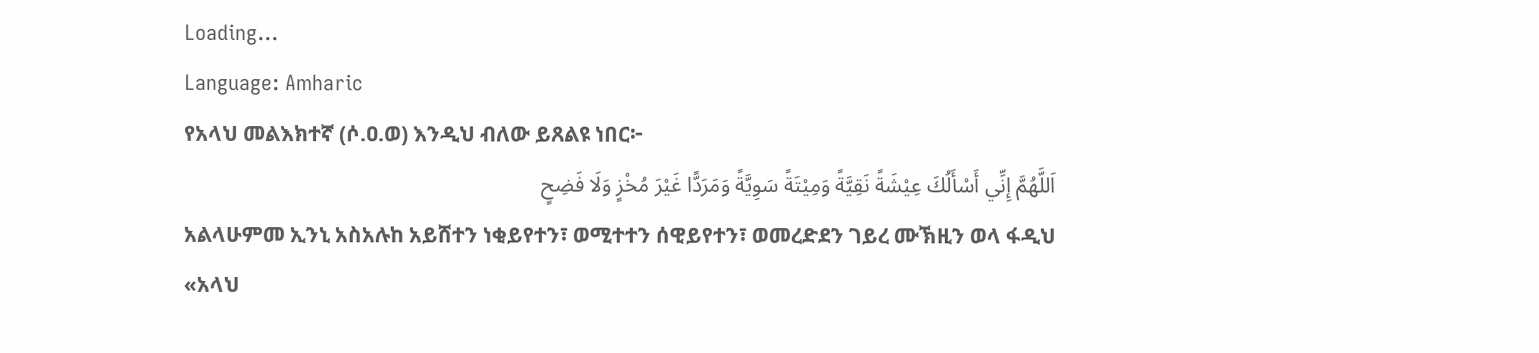Loading...
Language: Amharic
የአላህ መልእክተኛ (ሶ.ዐ.ወ) እንዲህ ብለው ይጸልዩ ነበር፦
اَللَّهُمَّ إِنِّي أَسْأَلُكَ عِيْشَةً نَقِيَّةً وَمِيْتَةً سَوِيَّةً وَمَرَدًّا غَيْرَ مُخْزٍ وَلَا فَضِحٍ
አልላሁምመ ኢንኒ አስአሉከ አይሸተን ነቂይየተን፣ ወሚተተን ሰዊይየተን፣ ወመረድደን ገይረ ሙኽዚን ወላ ፋዲህ
«አላህ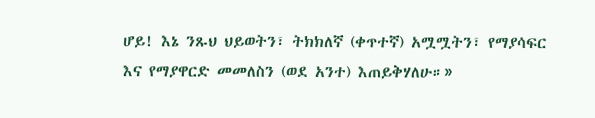ሆይ! እኔ ንጹህ ህይወትን፣ ትክክለኛ (ቀጥተኛ) አሟሟትን፣ የማያሳፍር እና የማያዋርድ መመለስን (ወደ አንተ) እጠይቅሃለሁ።»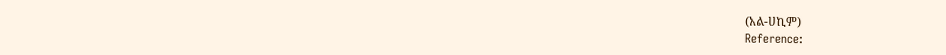(አል-ሀኪም)
Reference: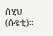ሰሂህ (ሱዩቲ)።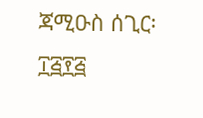ጃሚዑስ ሰጊር፡ ፲፭፻፭